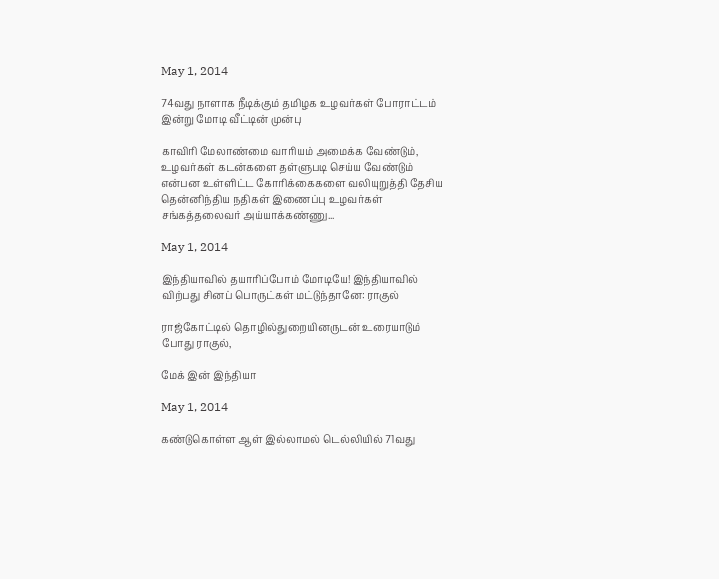May 1, 2014

74வது நாளாக நீடிக்கும் தமிழக உழவர்கள் போராட்டம் இன்று மோடி வீட்டின் முன்பு

காவிரி மேலாண்மை வாரியம் அமைக்க வேண்டும், உழவர்கள் கடன்களை தள்ளுபடி செய்ய வேண்டும் என்பன உள்ளிட்ட கோரிக்கைகளை வலியுறுத்தி தேசிய தென்னிந்திய நதிகள் இணைப்பு உழவர்கள் சங்கத்தலைவர் அய்யாக்கண்ணு...

May 1, 2014

இந்தியாவில் தயாரிப்போம் மோடியே! இந்தியாவில் விற்பது சினப் பொருட்கள் மட்டுந்தானே: ராகுல்

ராஜ்கோட்டில் தொழில்துறையினருடன் உரையாடும் போது ராகுல்,

மேக் இன் இந்தியா

May 1, 2014

கண்டுகொள்ள ஆள் இல்லாமல் டெல்லியில் 71வது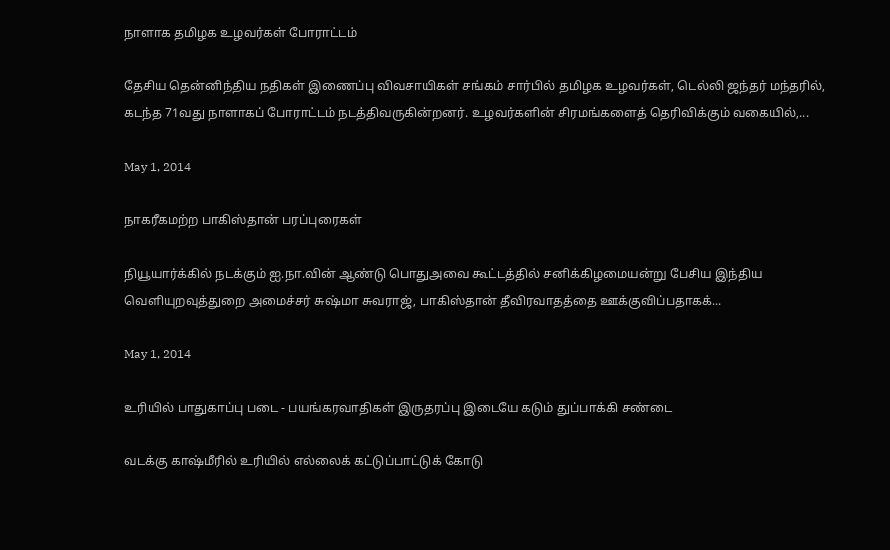நாளாக தமிழக உழவர்கள் போராட்டம்

தேசிய தென்னிந்திய நதிகள் இணைப்பு விவசாயிகள் சங்கம் சார்பில் தமிழக உழவர்கள், டெல்லி ஜந்தர் மந்தரில், கடந்த 71வது நாளாகப் போராட்டம் நடத்திவருகின்றனர். உழவர்களின் சிரமங்களைத் தெரிவிக்கும் வகையில்,...

May 1, 2014

நாகரீகமற்ற பாகிஸ்தான் பரப்புரைகள்

நியூயார்க்கில் நடக்கும் ஐ.நா.வின் ஆண்டு பொதுஅவை கூட்டத்தில் சனிக்கிழமையன்று பேசிய இந்திய வெளியுறவுத்துறை அமைச்சர் சுஷ்மா சுவராஜ், பாகிஸ்தான் தீவிரவாதத்தை ஊக்குவிப்பதாகக்...

May 1, 2014

உரியில் பாதுகாப்பு படை - பயங்கரவாதிகள் இருதரப்பு இடையே கடும் துப்பாக்கி சண்டை

வடக்கு காஷ்மீரில் உரியில் எல்லைக் கட்டுப்பாட்டுக் கோடு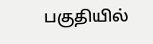பகுதியில்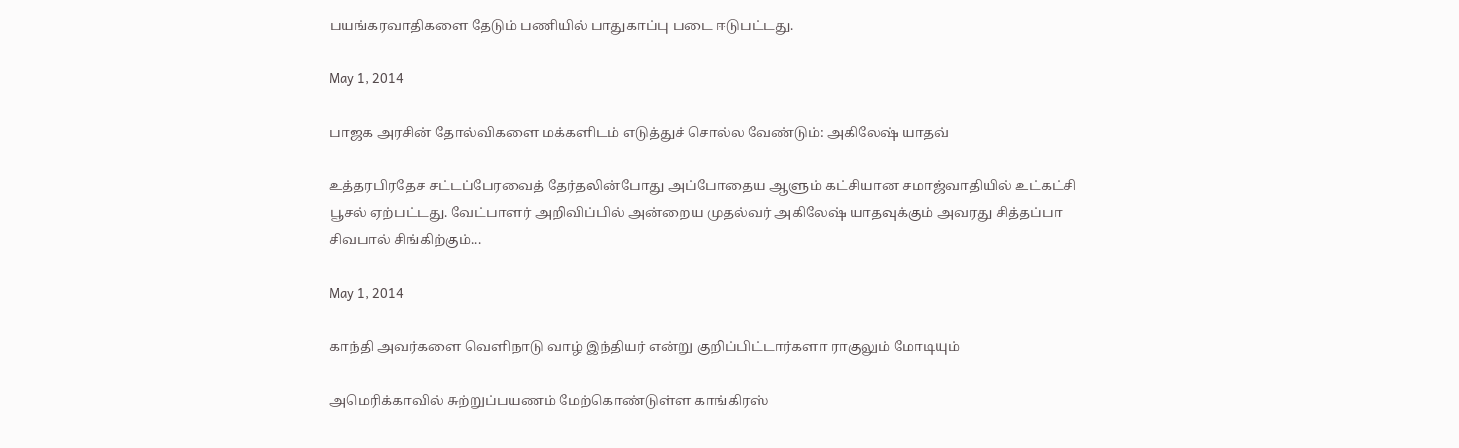பயங்கரவாதிகளை தேடும் பணியில் பாதுகாப்பு படை ஈடுபட்டது.

May 1, 2014

பாஜக அரசின் தோல்விகளை மக்களிடம் எடுத்துச் சொல்ல வேண்டும்: அகிலேஷ் யாதவ்

உத்தரபிரதேச சட்டப்பேரவைத் தேர்தலின்போது அப்போதைய ஆளும் கட்சியான சமாஜ்வாதியில் உட்கட்சி பூசல் ஏற்பட்டது. வேட்பாளர் அறிவிப்பில் அன்றைய முதல்வர் அகிலேஷ் யாதவுக்கும் அவரது சித்தப்பா சிவபால் சிங்கிற்கும்...

May 1, 2014

காந்தி அவர்களை வெளிநாடு வாழ் இந்தியர் என்று குறிப்பிட்டார்களா ராகுலும் மோடியும்

அமெரிக்காவில் சுற்றுப்பயணம் மேற்கொண்டுள்ள காங்கிரஸ்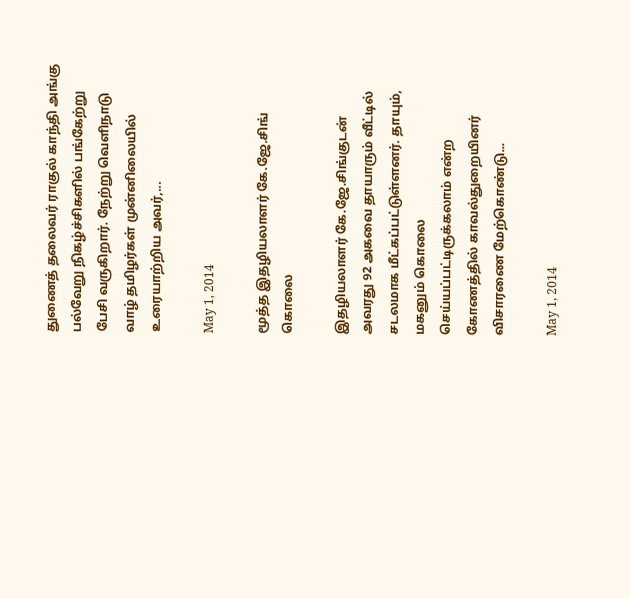துணைத் தலைவர் ராகுல் காந்தி அங்கு பல்வேறு நிகழ்ச்சிகளில் பங்கேற்று பேசி வருகிறார். நேற்று வெளிநாடு வாழ் தமிழர்கள் முன்னிலையில் உரையாற்றிய அவர்,...

May 1, 2014

மூத்த இதழியலாளர் கே.ஜே.சிங் கொலை

இதழியலாளர் கே.ஜே.சிங்குடன் அவரது 92 அகவை தாயாரும் வீட்டில் சடலமாக மீட்கப்பட்டுள்ளனர். தாயும், மகனும் கொலை செய்யப்பட்டிருக்கலாம் என்ற கோணத்தில் காவல்துறையினர் விசாரணை மேற்கொண்டு...

May 1, 2014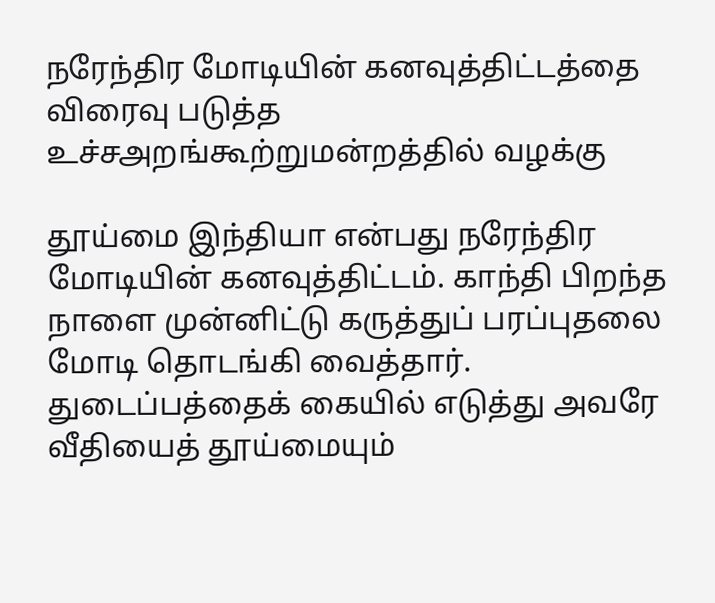நரேந்திர மோடியின் கனவுத்திட்டத்தை விரைவு படுத்த உச்சஅறங்கூற்றுமன்றத்தில் வழக்கு

தூய்மை இந்தியா என்பது நரேந்திர மோடியின் கனவுத்திட்டம். காந்தி பிறந்த நாளை முன்னிட்டு கருத்துப் பரப்புதலை மோடி தொடங்கி வைத்தார். துடைப்பத்தைக் கையில் எடுத்து அவரே வீதியைத் தூய்மையும்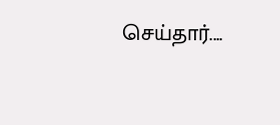செய்தார்....